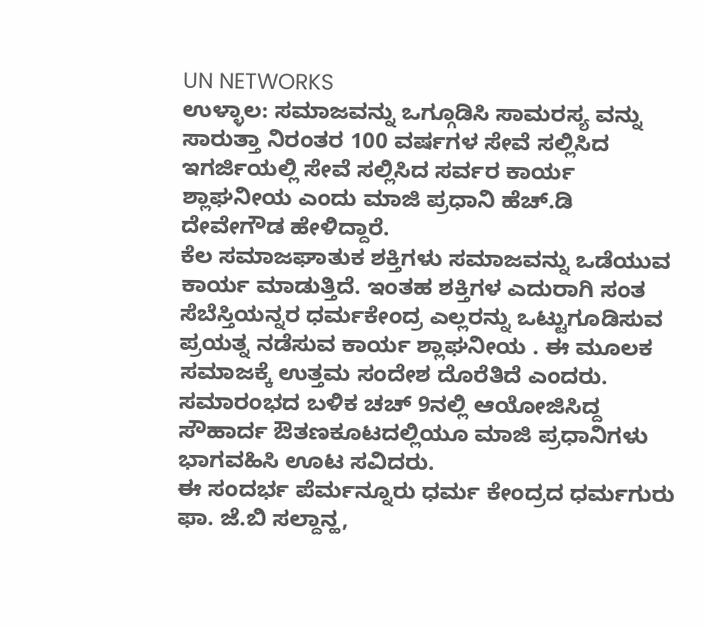UN NETWORKS
ಉಳ್ಳಾಲ: ಸಮಾಜವನ್ನು ಒಗ್ಗೂಡಿಸಿ ಸಾಮರಸ್ಯ ವನ್ನು ಸಾರುತ್ತಾ ನಿರಂತರ 100 ವರ್ಷಗಳ ಸೇವೆ ಸಲ್ಲಿಸಿದ ಇಗರ್ಜಿಯಲ್ಲಿ ಸೇವೆ ಸಲ್ಲಿಸಿದ ಸರ್ವರ ಕಾರ್ಯ ಶ್ಲಾಘನೀಯ ಎಂದು ಮಾಜಿ ಪ್ರಧಾನಿ ಹೆಚ್.ಡಿ ದೇವೇಗೌಡ ಹೇಳಿದ್ದಾರೆ.
ಕೆಲ ಸಮಾಜಘಾತುಕ ಶಕ್ತಿಗಳು ಸಮಾಜವನ್ನು ಒಡೆಯುವ ಕಾರ್ಯ ಮಾಡುತ್ತಿದೆ. ಇಂತಹ ಶಕ್ತಿಗಳ ಎದುರಾಗಿ ಸಂತ ಸೆಬೆಸ್ತಿಯನ್ನರ ಧರ್ಮಕೇಂದ್ರ ಎಲ್ಲರನ್ನು ಒಟ್ಟುಗೂಡಿಸುವ ಪ್ರಯತ್ನ ನಡೆಸುವ ಕಾರ್ಯ ಶ್ಲಾಘನೀಯ . ಈ ಮೂಲಕ ಸಮಾಜಕ್ಕೆ ಉತ್ತಮ ಸಂದೇಶ ದೊರೆತಿದೆ ಎಂದರು.
ಸಮಾರಂಭದ ಬಳಿಕ ಚಚ್ 9ನಲ್ಲಿ ಆಯೋಜಿಸಿದ್ದ ಸೌಹಾರ್ದ ಔತಣಕೂಟದಲ್ಲಿಯೂ ಮಾಜಿ ಪ್ರಧಾನಿಗಳು ಭಾಗವಹಿಸಿ ಊಟ ಸವಿದರು.
ಈ ಸಂದರ್ಭ ಪೆರ್ಮನ್ನೂರು ಧರ್ಮ ಕೇಂದ್ರದ ಧರ್ಮಗುರು ಫಾ. ಜೆ.ಬಿ ಸಲ್ದಾನ್ಹ,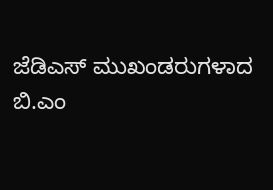ಜೆಡಿಎಸ್ ಮುಖಂಡರುಗಳಾದ ಬಿ.ಎಂ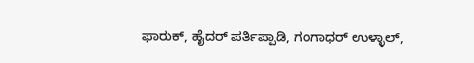ಫಾರುಕ್, ಹೈದರ್ ಪರ್ತಿಪ್ಪಾಡಿ, ಗಂಗಾಧರ್ ಉಳ್ಳಾಲ್,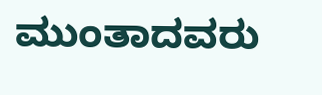ಮುಂತಾದವರು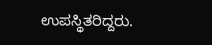ಉಪಸ್ಥಿತರಿದ್ದರು.